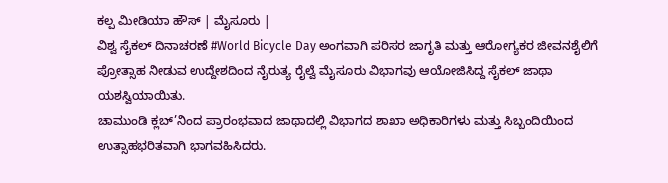ಕಲ್ಪ ಮೀಡಿಯಾ ಹೌಸ್ | ಮೈಸೂರು |
ವಿಶ್ವ ಸೈಕಲ್ ದಿನಾಚರಣೆ #World Bicycle Day ಅಂಗವಾಗಿ ಪರಿಸರ ಜಾಗೃತಿ ಮತ್ತು ಆರೋಗ್ಯಕರ ಜೀವನಶೈಲಿಗೆ ಪ್ರೋತ್ಸಾಹ ನೀಡುವ ಉದ್ದೇಶದಿಂದ ನೈರುತ್ಯ ರೈಲ್ವೆ ಮೈಸೂರು ವಿಭಾಗವು ಆಯೋಜಿಸಿದ್ದ ಸೈಕಲ್ ಜಾಥಾ ಯಶಸ್ವಿಯಾಯಿತು.
ಚಾಮುಂಡಿ ಕ್ಲಬ್’ನಿಂದ ಪ್ರಾರಂಭವಾದ ಜಾಥಾದಲ್ಲಿ ವಿಭಾಗದ ಶಾಖಾ ಅಧಿಕಾರಿಗಳು ಮತ್ತು ಸಿಬ್ಬಂದಿಯಿಂದ ಉತ್ಸಾಹಭರಿತವಾಗಿ ಭಾಗವಹಿಸಿದರು.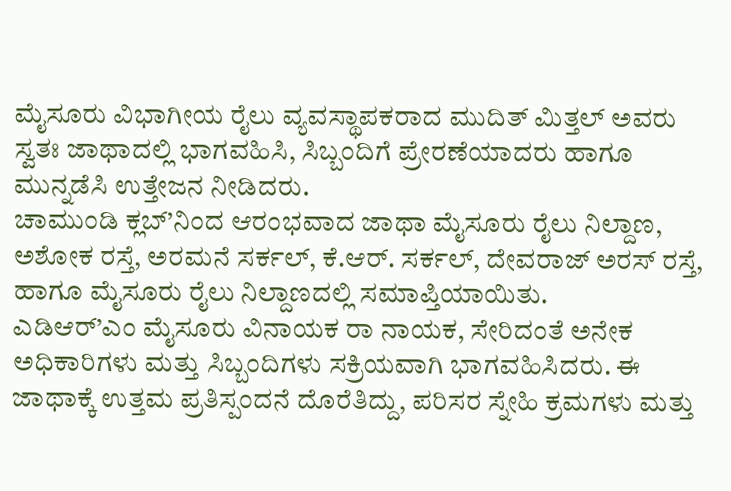ಮೈಸೂರು ವಿಭಾಗೀಯ ರೈಲು ವ್ಯವಸ್ಥಾಪಕರಾದ ಮುದಿತ್ ಮಿತ್ತಲ್ ಅವರು ಸ್ವತಃ ಜಾಥಾದಲ್ಲಿ ಭಾಗವಹಿಸಿ, ಸಿಬ್ಬಂದಿಗೆ ಪ್ರೇರಣೆಯಾದರು ಹಾಗೂ ಮುನ್ನಡೆಸಿ ಉತ್ತೇಜನ ನೀಡಿದರು.
ಚಾಮುಂಡಿ ಕ್ಲಬ್’ನಿಂದ ಆರಂಭವಾದ ಜಾಥಾ ಮೈಸೂರು ರೈಲು ನಿಲ್ದಾಣ, ಅಶೋಕ ರಸ್ತೆ, ಅರಮನೆ ಸರ್ಕಲ್, ಕೆ.ಆರ್. ಸರ್ಕಲ್, ದೇವರಾಜ್ ಅರಸ್ ರಸ್ತೆ, ಹಾಗೂ ಮೈಸೂರು ರೈಲು ನಿಲ್ದಾಣದಲ್ಲಿ ಸಮಾಪ್ತಿಯಾಯಿತು.
ಎಡಿಆರ್’ಎಂ ಮೈಸೂರು ವಿನಾಯಕ ರಾ ನಾಯಕ, ಸೇರಿದಂತೆ ಅನೇಕ ಅಧಿಕಾರಿಗಳು ಮತ್ತು ಸಿಬ್ಬಂದಿಗಳು ಸಕ್ರಿಯವಾಗಿ ಭಾಗವಹಿಸಿದರು. ಈ ಜಾಥಾಕ್ಕೆ ಉತ್ತಮ ಪ್ರತಿಸ್ಪಂದನೆ ದೊರೆತಿದ್ದು, ಪರಿಸರ ಸ್ನೇಹಿ ಕ್ರಮಗಳು ಮತ್ತು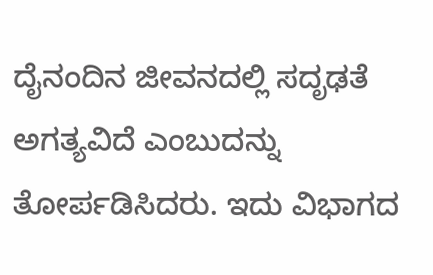ದೈನಂದಿನ ಜೀವನದಲ್ಲಿ ಸದೃಢತೆ ಅಗತ್ಯವಿದೆ ಎಂಬುದನ್ನು ತೋರ್ಪಡಿಸಿದರು. ಇದು ವಿಭಾಗದ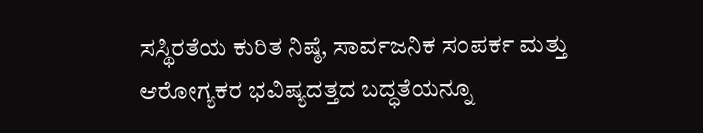ಸಸ್ಥಿರತೆಯ ಕುರಿತ ನಿಷ್ಠೆ, ಸಾರ್ವಜನಿಕ ಸಂಪರ್ಕ ಮತ್ತು ಆರೋಗ್ಯಕರ ಭವಿಷ್ಯದತ್ತದ ಬದ್ಧತೆಯನ್ನೂ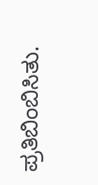ಪ್ರತಿಬಿಂಬಿಸಿತು.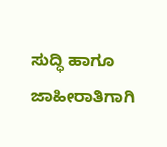ಸುದ್ಧಿ ಹಾಗೂ ಜಾಹೀರಾತಿಗಾಗಿ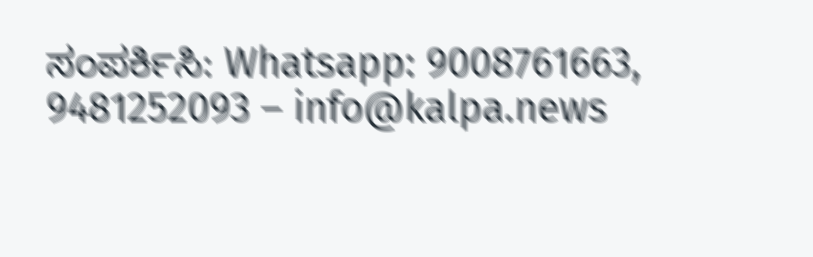ಸಂಪರ್ಕಿಸಿ: Whatsapp: 9008761663, 9481252093 – info@kalpa.news